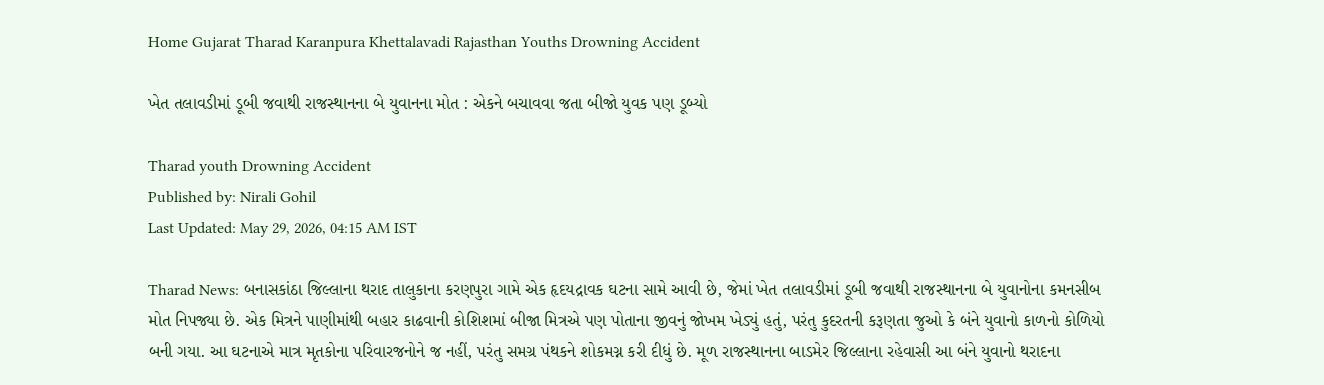Home Gujarat Tharad Karanpura Khettalavadi Rajasthan Youths Drowning Accident

ખેત તલાવડીમાં ડૂબી જવાથી રાજસ્થાનના બે યુવાનના મોત : એકને બચાવવા જતા બીજો યુવક પણ ડૂબ્યો

Tharad youth Drowning Accident
Published by: Nirali Gohil
Last Updated: May 29, 2026, 04:15 AM IST

Tharad News: બનાસકાંઠા જિલ્લાના થરાદ તાલુકાના કરણપુરા ગામે એક હૃદયદ્રાવક ઘટના સામે આવી છે, જેમાં ખેત તલાવડીમાં ડૂબી જવાથી રાજસ્થાનના બે યુવાનોના કમનસીબ મોત નિપજ્યા છે. એક મિત્રને પાણીમાંથી બહાર કાઢવાની કોશિશમાં બીજા મિત્રએ પણ પોતાના જીવનું જોખમ ખેડ્યું હતું, પરંતુ કુદરતની કરૂણતા જુઓ કે બંને યુવાનો કાળનો કોળિયો બની ગયા. આ ઘટનાએ માત્ર મૃતકોના પરિવારજનોને જ નહીં, પરંતુ સમગ્ર પંથકને શોકમગ્ન કરી દીધું છે. મૂળ રાજસ્થાનના બાડમેર જિલ્લાના રહેવાસી આ બંને યુવાનો થરાદના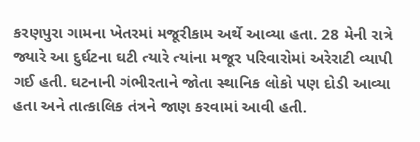કરણપુરા ગામના ખેતરમાં મજૂરીકામ અર્થે આવ્યા હતા. 28 મેની રાત્રે જ્યારે આ દુર્ઘટના ઘટી ત્યારે ત્યાંના મજૂર પરિવારોમાં અરેરાટી વ્યાપી ગઈ હતી. ઘટનાની ગંભીરતાને જોતા સ્થાનિક લોકો પણ દોડી આવ્યા હતા અને તાત્કાલિક તંત્રને જાણ કરવામાં આવી હતી.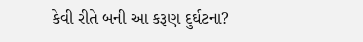કેવી રીતે બની આ કરૂણ દુર્ઘટના?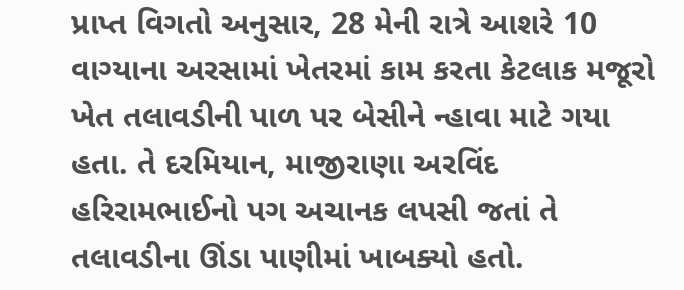પ્રાપ્ત વિગતો અનુસાર, 28 મેની રાત્રે આશરે 10 વાગ્યાના અરસામાં ખેતરમાં કામ કરતા કેટલાક મજૂરો ખેત તલાવડીની પાળ પર બેસીને ન્હાવા માટે ગયા હતા. તે દરમિયાન, માજીરાણા અરવિંદ હરિરામભાઈનો પગ અચાનક લપસી જતાં તે તલાવડીના ઊંડા પાણીમાં ખાબક્યો હતો.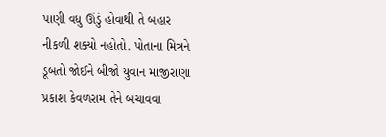પાણી વધુ ઊંડું હોવાથી તે બહાર નીકળી શક્યો નહોતો. પોતાના મિત્રને ડૂબતો જોઈને બીજો યુવાન માજીરાણા પ્રકાશ કેવળરામ તેને બચાવવા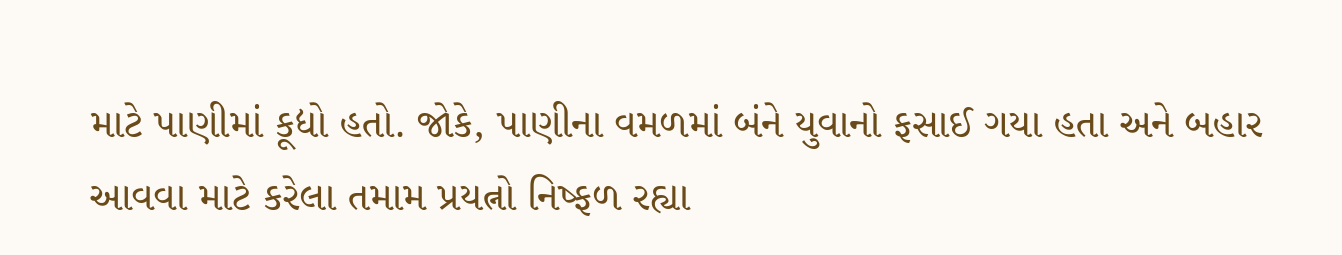માટે પાણીમાં કૂદ્યો હતો. જોકે, પાણીના વમળમાં બંને યુવાનો ફસાઈ ગયા હતા અને બહાર આવવા માટે કરેલા તમામ પ્રયત્નો નિષ્ફળ રહ્યા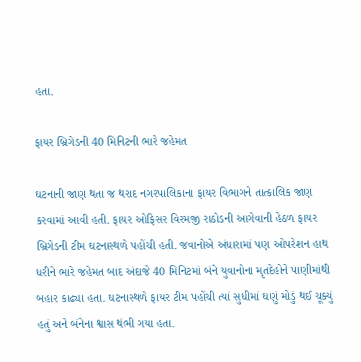હતા.

ફાયર બ્રિગેડની 40 મિનિટની ભારે જહેમત

ઘટનાની જાણ થતા જ થરાદ નગરપાલિકાના ફાયર વિભાગને તાત્કાલિક જાણ કરવામાં આવી હતી. ફાયર ઓફિસર વિરમજી રાઠોડની આગેવાની હેઠળ ફાયર બ્રિગેડની ટીમ ઘટનાસ્થળે પહોંચી હતી. જવાનોએ અંધારામાં પણ ઓપરેશન હાથ ધરીને ભારે જહેમત બાદ અંદાજે 40 મિનિટમાં બંને યુવાનોના મૃતદેહોને પાણીમાંથી બહાર કાઢ્યા હતા. ઘટનાસ્થળે ફાયર ટીમ પહોંચી ત્યાં સુધીમાં ઘણું મોડું થઈ ચૂક્યું હતું અને બંનેના શ્વાસ થંભી ગયા હતા.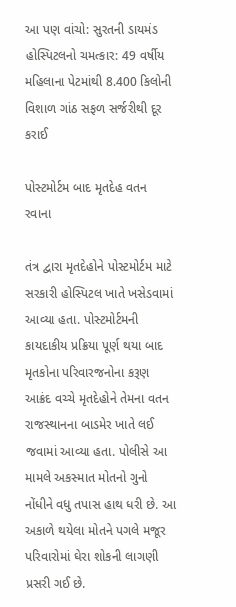આ પણ વાંચો: સુરતની ડાયમંડ હોસ્પિટલનો ચમત્કાર: 49 વર્ષીય મહિલાના પેટમાંથી 8.400 કિલોની વિશાળ ગાંઠ સફળ સર્જરીથી દૂર કરાઈ

પોસ્ટમોર્ટમ બાદ મૃતદેહ વતન રવાના

તંત્ર દ્વારા મૃતદેહોને પોસ્ટમોર્ટમ માટે સરકારી હોસ્પિટલ ખાતે ખસેડવામાં આવ્યા હતા. પોસ્ટમોર્ટમની કાયદાકીય પ્રક્રિયા પૂર્ણ થયા બાદ મૃતકોના પરિવારજનોના કરૂણ આક્રંદ વચ્ચે મૃતદેહોને તેમના વતન રાજસ્થાનના બાડમેર ખાતે લઈ જવામાં આવ્યા હતા. પોલીસે આ મામલે અકસ્માત મોતનો ગુનો નોંધીને વધુ તપાસ હાથ ધરી છે. આ અકાળે થયેલા મોતને પગલે મજૂર પરિવારોમાં ઘેરા શોકની લાગણી પ્રસરી ગઈ છે.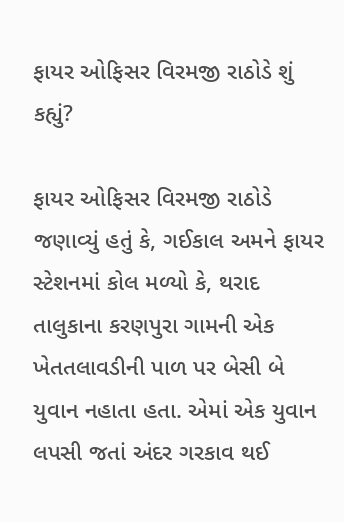ફાયર ઓફિસર વિરમજી રાઠોડે શું કહ્યું?

ફાયર ઓફિસર વિરમજી રાઠોડે જણાવ્યું હતું કે, ગઈકાલ અમને ફાયર સ્ટેશનમાં કોલ મળ્યો કે, થરાદ તાલુકાના કરણપુરા ગામની એક ખેતતલાવડીની પાળ પર બેસી બે યુવાન નહાતા હતા. એમાં એક યુવાન લપસી જતાં અંદર ગરકાવ થઈ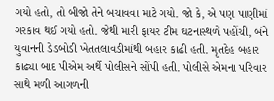ગયો હતો, તો બીજો તેને બચાવવા માટે ગયો. જો કે, એ પણ પાણીમાં ગરકાવ થઈ ગયો હતો. જેથી મારી ફાયર ટીમ ઘટનાસ્થળે પહોંચી, બંને યુવાનની ડેડબોડી ખેતતલાવડીમાંથી બહાર કાઢી હતી. મૃતદેહ બહાર કાઢ્યા બાદ પીએમ અર્થે પોલીસને સોંપી હતી. પોલીસે એમના પરિવાર સાથે મળી આગળની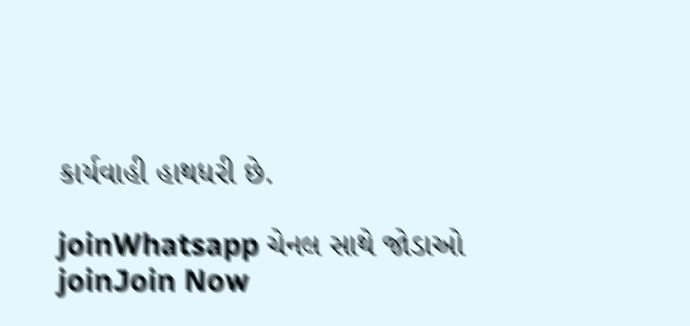કાર્યવાહી હાથધરી છે.

joinWhatsapp ચેનલ સાથે જોડાઓ
joinJoin Now